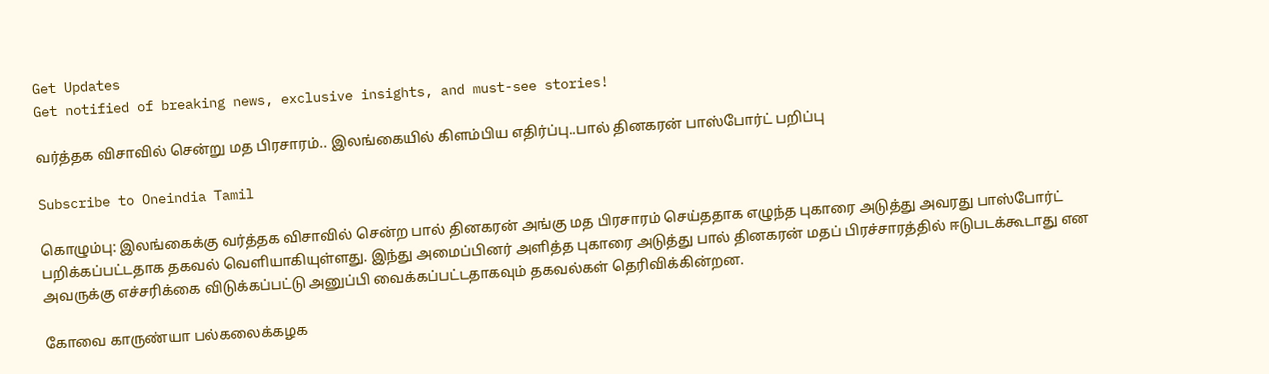Get Updates
Get notified of breaking news, exclusive insights, and must-see stories!

வர்த்தக விசாவில் சென்று மத பிரசாரம்.. இலங்கையில் கிளம்பிய எதிர்ப்பு..பால் தினகரன் பாஸ்போர்ட் பறிப்பு

Subscribe to Oneindia Tamil

கொழும்பு: இலங்கைக்கு வர்த்தக விசாவில் சென்ற பால் தினகரன் அங்கு மத பிரசாரம் செய்ததாக எழுந்த புகாரை அடுத்து அவரது பாஸ்போர்ட் பறிக்கப்பட்டதாக தகவல் வெளியாகியுள்ளது. இந்து அமைப்பினர் அளித்த புகாரை அடுத்து பால் தினகரன் மதப் பிரச்சாரத்தில் ஈடுபடக்கூடாது என அவருக்கு எச்சரிக்கை விடுக்கப்பட்டு அனுப்பி வைக்கப்பட்டதாகவும் தகவல்கள் தெரிவிக்கின்றன.

கோவை காருண்யா பல்கலைக்கழக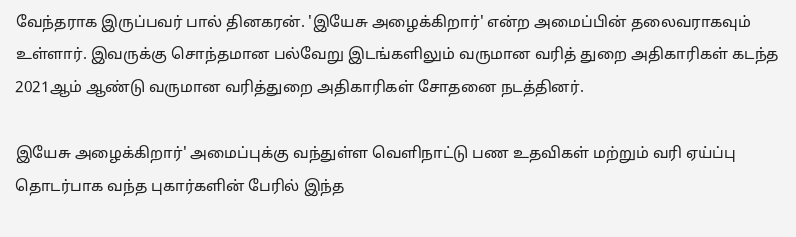வேந்தராக இருப்பவர் பால் தினகரன். 'இயேசு அழைக்கிறார்' என்ற அமைப்பின் தலைவராகவும் உள்ளார். இவருக்கு சொந்தமான பல்வேறு இடங்களிலும் வருமான வரித் துறை அதிகாரிகள் கடந்த 2021ஆம் ஆண்டு வருமான வரித்துறை அதிகாரிகள் சோதனை நடத்தினர்.

இயேசு அழைக்கிறார்' அமைப்புக்கு வந்துள்ள வெளிநாட்டு பண உதவிகள் மற்றும் வரி ஏய்ப்பு தொடர்பாக வந்த புகார்களின் பேரில் இந்த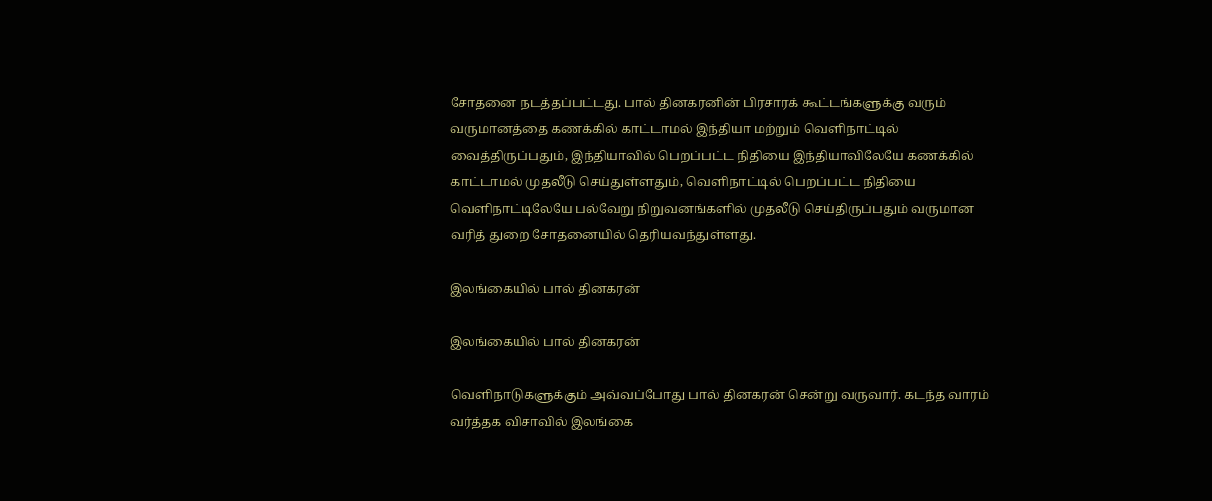சோதனை நடத்தப்பட்டது. பால் தினகரனின் பிரசாரக் கூட்டங்களுக்கு வரும் வருமானத்தை கணக்கில் காட்டாமல் இந்தியா மற்றும் வெளிநாட்டில் வைத்திருப்பதும், இந்தியாவில் பெறப்பட்ட நிதியை இந்தியாவிலேயே கணக்கில் காட்டாமல் முதலீடு செய்துள்ளதும், வெளிநாட்டில் பெறப்பட்ட நிதியை வெளிநாட்டிலேயே பல்வேறு நிறுவனங்களில் முதலீடு செய்திருப்பதும் வருமான வரித் துறை சோதனையில் தெரியவந்துள்ளது.

இலங்கையில் பால் தினகரன்

இலங்கையில் பால் தினகரன்

வெளிநாடுகளுக்கும் அவ்வப்போது பால் தினகரன் சென்று வருவார். கடந்த வாரம் வர்த்தக விசாவில் இலங்கை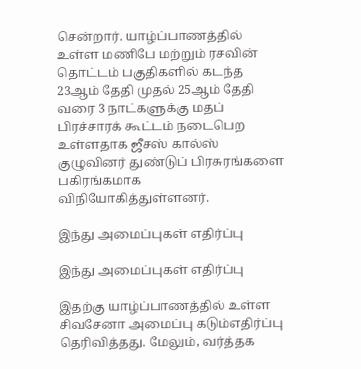சென்றார். யாழ்ப்பாணத்தில் உள்ள மணிபே மற்றும் ரசவின் தொட்டம் பகுதிகளில் கடந்த 23ஆம் தேதி முதல் 25ஆம் தேதி வரை 3 நாட்களுக்கு மதப் பிரச்சாரக் கூட்டம் நடைபெற உள்ளதாக ஜீசஸ் கால்ஸ் குழுவினர் துண்டுப் பிரசுரங்களை பகிரங்கமாக விநியோகித்துள்ளனர்.

இந்து அமைப்புகள் எதிர்ப்பு

இந்து அமைப்புகள் எதிர்ப்பு

இதற்கு யாழ்ப்பாணத்தில் உள்ள சிவசேனா அமைப்பு கடும்எதிர்ப்பு தெரிவித்தது. மேலும், வர்த்தக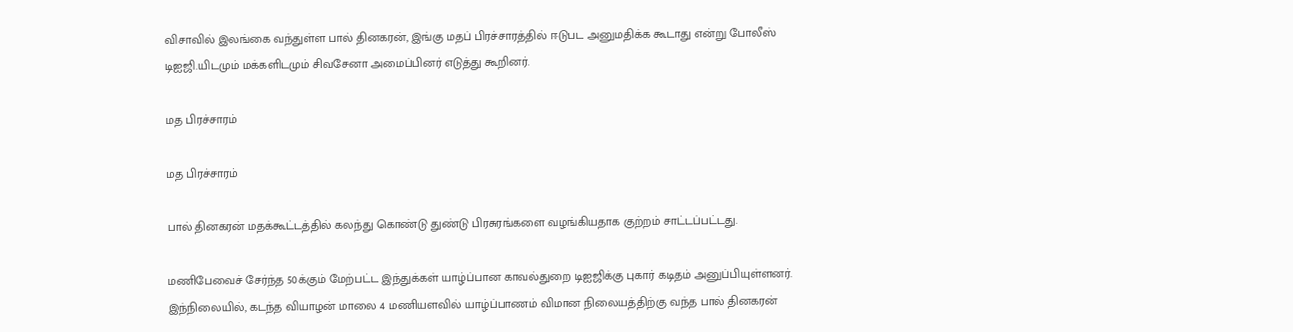விசாவில் இலங்கை வந்துள்ள பால் தினகரன், இங்கு மதப் பிரச்சாரத்தில் ஈடுபட அனுமதிக்க கூடாது என்று போலீஸ் டிஐஜி.யிடமும் மக்களிடமும் சிவசேனா அமைப்பினர் எடுத்து கூறினர்.

மத பிரச்சாரம்

மத பிரச்சாரம்

பால் தினகரன் மதக்கூட்டத்தில் கலந்து கொண்டு துண்டு பிரசுரங்களை வழங்கியதாக குற்றம் சாட்டப்பட்டது.

மணிபேவைச் சேர்ந்த 50க்கும் மேற்பட்ட இந்துக்கள் யாழ்ப்பான காவல்துறை டிஐஜிக்கு புகார் கடிதம் அனுப்பியுள்ளனர். இந்நிலையில், கடந்த வியாழன் மாலை 4 மணியளவில் யாழ்ப்பாணம் விமான நிலையத்திற்கு வந்த பால் தினகரன்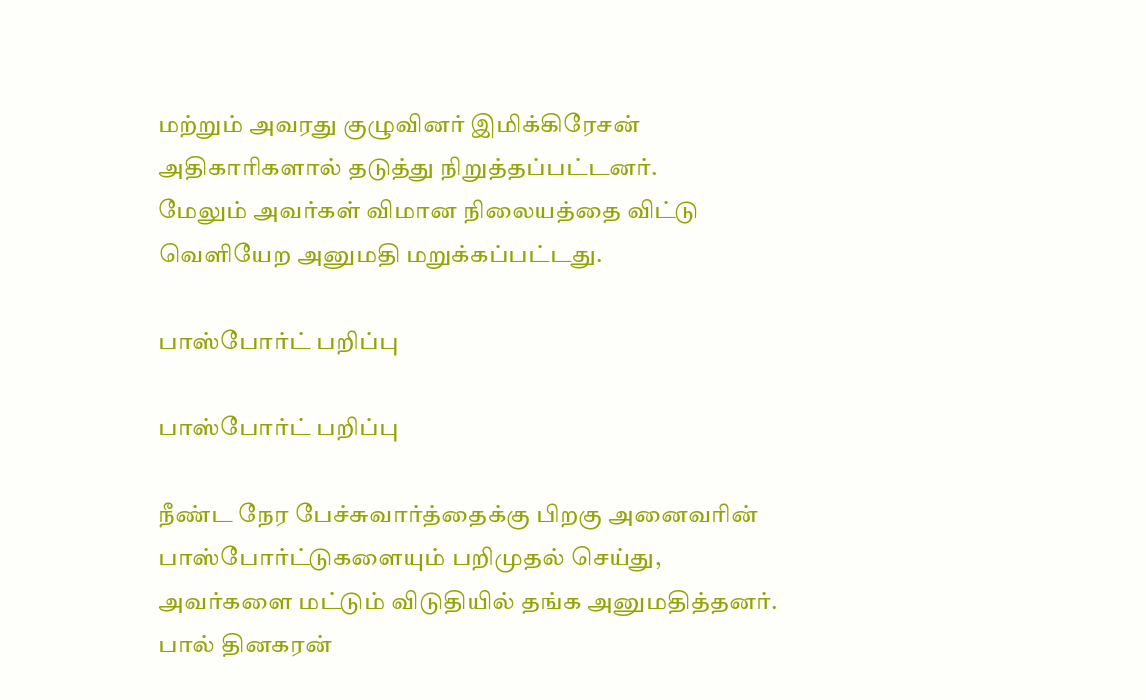மற்றும் அவரது குழுவினர் இமிக்கிரேசன் அதிகாரிகளால் தடுத்து நிறுத்தப்பட்டனர்.
மேலும் அவர்கள் விமான நிலையத்தை விட்டு வெளியேற அனுமதி மறுக்கப்பட்டது.

பாஸ்போர்ட் பறிப்பு

பாஸ்போர்ட் பறிப்பு

நீண்ட நேர பேச்சுவார்த்தைக்கு பிறகு அனைவரின் பாஸ்போர்ட்டுகளையும் பறிமுதல் செய்து, அவர்களை மட்டும் விடுதியில் தங்க அனுமதித்தனர். பால் தினகரன்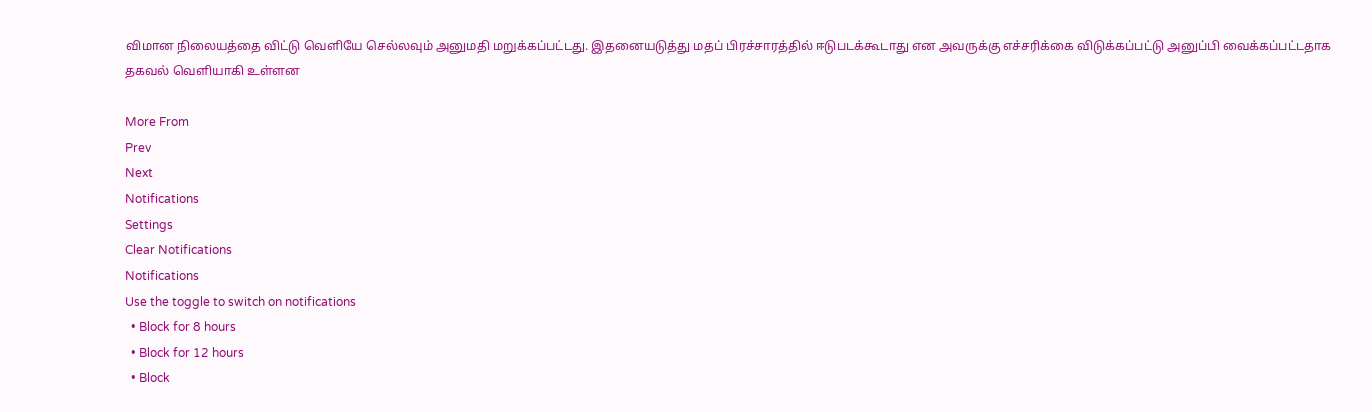விமான நிலையத்தை விட்டு வெளியே செல்லவும் அனுமதி மறுக்கப்பட்டது. இதனையடுத்து மதப் பிரச்சாரத்தில் ஈடுபடக்கூடாது என அவருக்கு எச்சரிக்கை விடுக்கப்பட்டு அனுப்பி வைக்கப்பட்டதாக தகவல் வெளியாகி உள்ளன

More From
Prev
Next
Notifications
Settings
Clear Notifications
Notifications
Use the toggle to switch on notifications
  • Block for 8 hours
  • Block for 12 hours
  • Block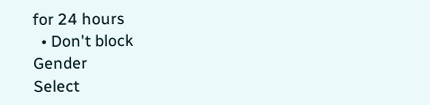for 24 hours
  • Don't block
Gender
Select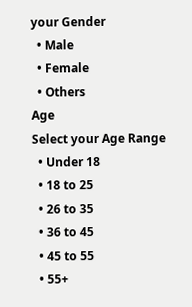your Gender
  • Male
  • Female
  • Others
Age
Select your Age Range
  • Under 18
  • 18 to 25
  • 26 to 35
  • 36 to 45
  • 45 to 55
  • 55+